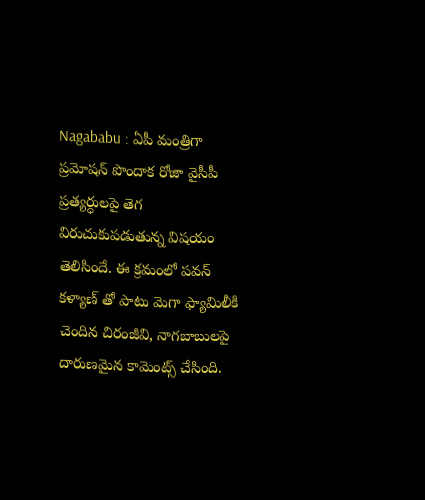Nagababu : ఏపీ మంత్రిగా ప్రమోషన్ పొందాక రోజా వైసీపీ ప్రత్యర్ధులపై తెగ విరుచుకుపడుతున్న విషయం తెలిసిందే. ఈ క్రమంలో పవన్ కళ్యాణ్ తో పాటు మెగా ఫ్యామిలీకి చెందిన చిరంజీవి, నాగబాబులపై దారుణమైన కామెంట్స్ చేసింది.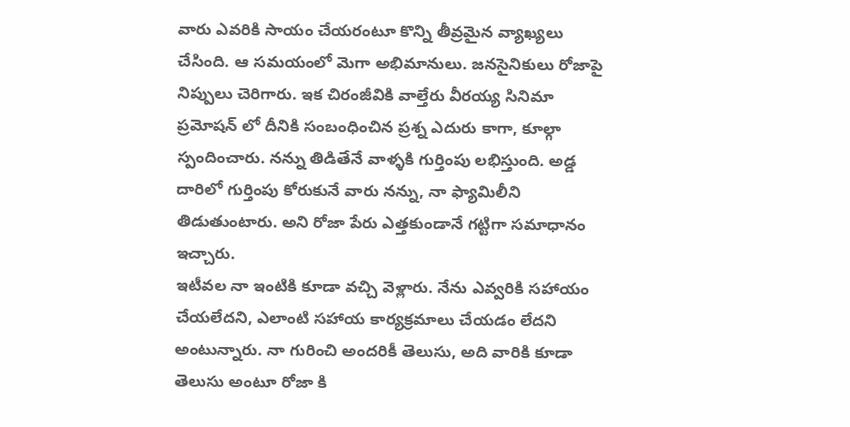వారు ఎవరికి సాయం చేయరంటూ కొన్ని తీవ్రమైన వ్యాఖ్యలు చేసింది. ఆ సమయంలో మెగా అభిమానులు. జనసైనికులు రోజాపై నిప్పులు చెరిగారు. ఇక చిరంజీవికి వాల్తేరు వీరయ్య సినిమా ప్రమోషన్ లో దీనికి సంబంధించిన ప్రశ్న ఎదురు కాగా, కూల్గా స్పందించారు. నన్ను తిడితేనే వాళ్ళకి గుర్తింపు లభిస్తుంది. అడ్డ దారిలో గుర్తింపు కోరుకునే వారు నన్ను, నా ఫ్యామిలీని తిడుతుంటారు. అని రోజా పేరు ఎత్తకుండానే గట్టిగా సమాధానం ఇచ్చారు.
ఇటీవల నా ఇంటికి కూడా వచ్చి వెళ్లారు. నేను ఎవ్వరికి సహాయం చేయలేదని, ఎలాంటి సహాయ కార్యక్రమాలు చేయడం లేదని అంటున్నారు. నా గురించి అందరికీ తెలుసు, అది వారికి కూడా తెలుసు అంటూ రోజా కి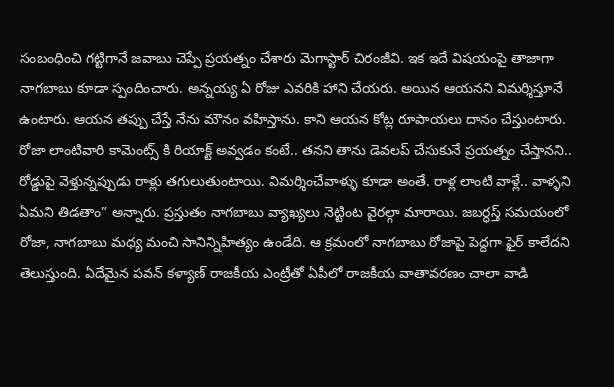సంబంధించి గట్టిగానే జవాబు చెప్పే ప్రయత్నం చేశారు మెగాస్టార్ చిరంజీవి. ఇక ఇదే విషయంపై తాజాగా నాగబాబు కూడా స్పందించారు. అన్నయ్య ఏ రోజు ఎవరికి హాని చేయరు. అయిన ఆయనని విమర్శిస్తూనే ఉంటారు. ఆయన తప్పు చేస్తే నేను మౌనం వహిస్తాను. కాని ఆయన కోట్ల రూపాయలు దానం చేస్తుంటారు.
రోజా లాంటివారి కామెంట్స్ కి రియాక్ట్ అవ్వడం కంటే.. తనని తాను డెవలప్ చేసుకునే ప్రయత్నం చేస్తానని.. రోడ్డుపై వెళ్తున్నప్పుడు రాళ్లు తగులుతుంటాయి. విమర్శించేవాళ్ళు కూడా అంతే. రాళ్ల లాంటి వాళ్లే.. వాళ్ళని ఏమని తిడతాం” అన్నారు. ప్రస్తుతం నాగబాబు వ్యాఖ్యలు నెట్టింట వైరల్గా మారాయి. జబర్ధస్త్ సమయంలో రోజా, నాగబాబు మధ్య మంచి సానిన్నిహిత్యం ఉండేది. ఆ క్రమంలో నాగబాబు రోజాపై పెద్దగా ఫైర్ కాలేదని తెలుస్తుంది. ఏదేమైన పవన్ కళ్యాణ్ రాజకీయ ఎంట్రీతో ఏపీలో రాజకీయ వాతావరణం చాలా వాడి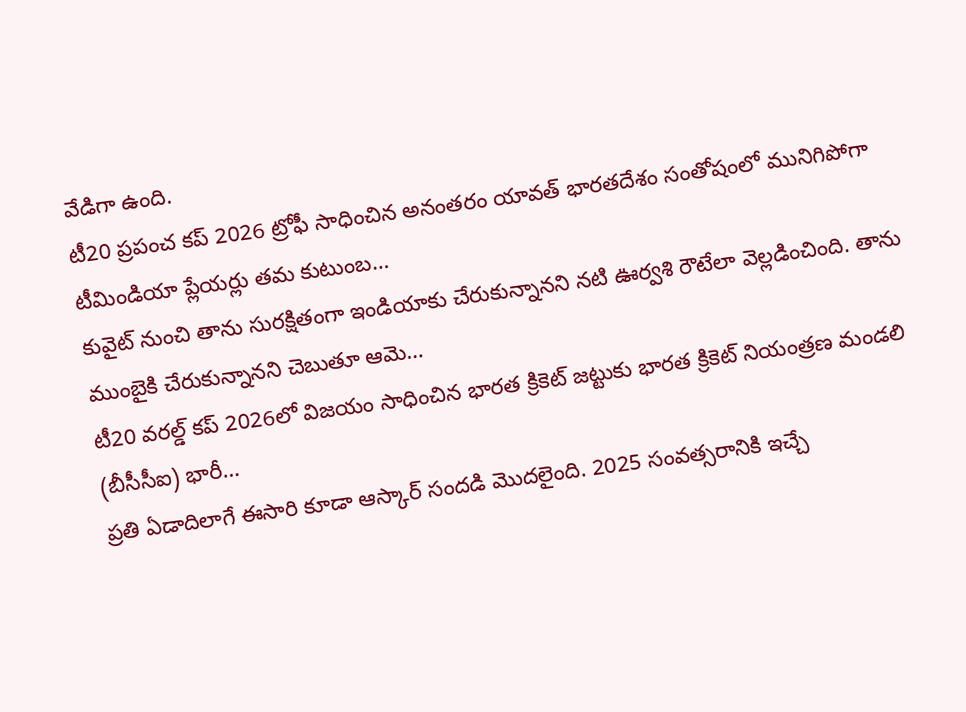వేడిగా ఉంది.
టీ20 ప్రపంచ కప్ 2026 ట్రోఫీ సాధించిన అనంతరం యావత్ భారతదేశం సంతోషంలో మునిగిపోగా టీమిండియా ప్లేయర్లు తమ కుటుంబ…
కువైట్ నుంచి తాను సురక్షితంగా ఇండియాకు చేరుకున్నానని నటి ఊర్వశి రౌటేలా వెల్లడించింది. తాను ముంబైకి చేరుకున్నానని చెబుతూ ఆమె…
టీ20 వరల్డ్ కప్ 2026లో విజయం సాధించిన భారత క్రికెట్ జట్టుకు భారత క్రికెట్ నియంత్రణ మండలి (బీసీసీఐ) భారీ…
ప్రతి ఏడాదిలాగే ఈసారి కూడా ఆస్కార్ సందడి మొదలైంది. 2025 సంవత్సరానికి ఇచ్చే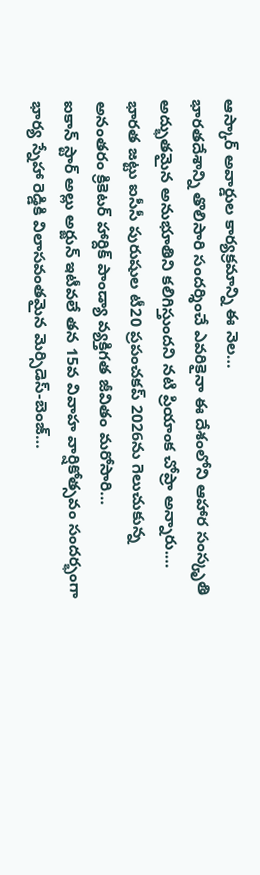ఆస్కార్ అవార్డుల కార్యక్రమాన్ని ఈ నెల…
భారతదేశాన్ని తొలిసారి సందర్శించే ఎవరికైనా ఈ దేశంలోని ఆహార సంస్కృతి అద్భుతమైన అనుభూతిని కలిగిస్తుందని నటి ప్రియాంక చోప్రా అన్నారు.…
భారత జట్టు ఐసీసీ పురుషుల టీ20 ప్రపంచకప్ 2026ను గెలుచుకున్న అనంతరం క్రికెటర్ హార్దిక్ పాండ్యా వ్యక్తిగత జీవితం మరోసారి…
ఐకాన్ స్టార్ అల్లు అర్జున్ ఇటీవలే తన 15వ వివాహ వార్షికోత్సవం సందర్భంగా భార్య స్నేహా రెడ్డికి విలాసవంతమైన మెర్సిడెస్-బెంజ్…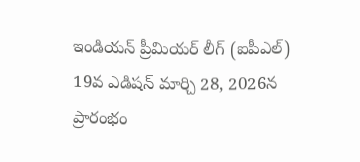ఇండియన్ ప్రీమియర్ లీగ్ (ఐపీఎల్) 19వ ఎడిషన్ మార్చి 28, 2026న ప్రారంభం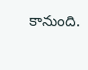కానుంది.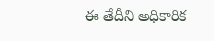ఈ తేదీని అధికారిక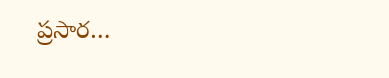ప్రసార…